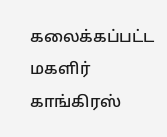கலைக்கப்பட்ட மகளிர் காங்கிரஸ்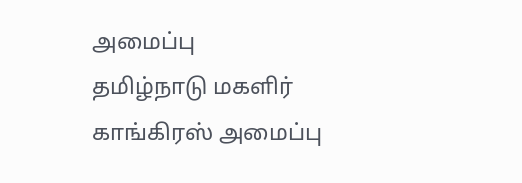அமைப்பு
தமிழ்நாடு மகளிர் காங்கிரஸ் அமைப்பு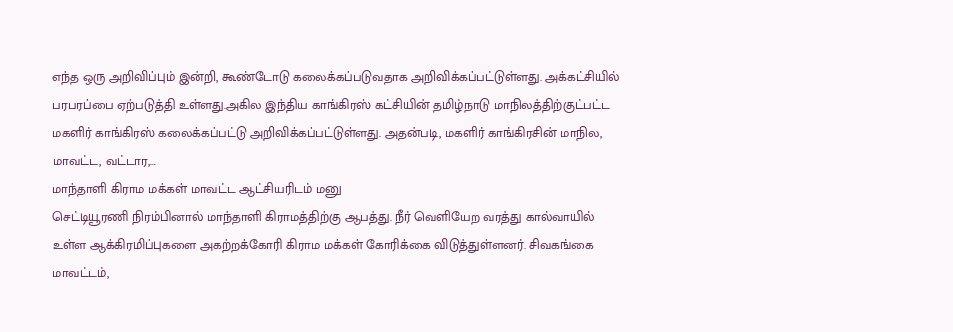எந்த ஒரு அறிவிப்பும் இன்றி, கூண்டோடு கலைக்கப்படுவதாக அறிவிக்கப்பட்டுள்ளது. அக்கட்சியில் பரபரப்பை ஏற்படுத்தி உள்ளது.அகில இந்திய காங்கிரஸ் கட்சியின் தமிழ்நாடு மாநிலத்திற்குட்பட்ட மகளிர் காங்கிரஸ் கலைக்கப்பட்டு அறிவிக்கப்பட்டுள்ளது. அதன்படி, மகளிர் காங்கிரசின் மாநில, மாவட்ட, வட்டார,…
மாந்தாளி கிராம மக்கள் மாவட்ட ஆட்சியரிடம் மனு
செட்டியூரணி நிரம்பினால் மாந்தாளி கிராமத்திற்கு ஆபத்து. நீர் வெளியேற வரத்து கால்வாயில் உள்ள ஆக்கிரமிப்புகளை அகற்றக்கோரி கிராம மக்கள் கோரிக்கை விடுத்துள்ளனர். சிவகங்கை மாவட்டம்,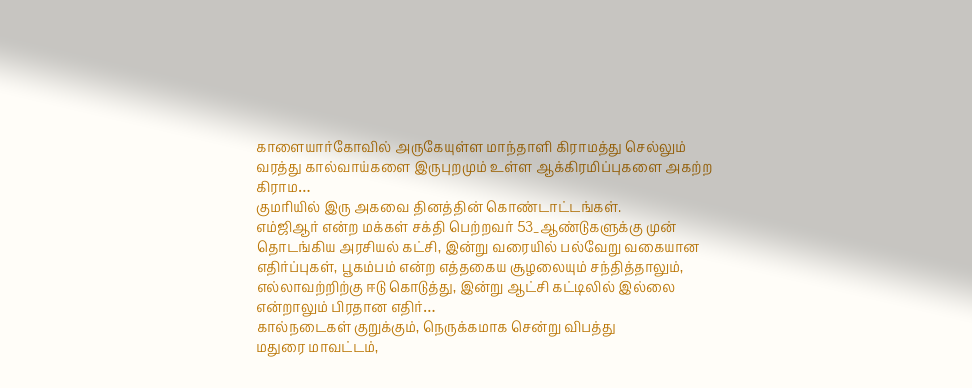காளையார்கோவில் அருகேயுள்ள மாந்தாளி கிராமத்து செல்லும் வரத்து கால்வாய்களை இருபுறமும் உள்ள ஆக்கிரமிப்புகளை அகற்ற கிராம…
குமரியில் இரு அகவை தினத்தின் கொண்டாட்டங்கள்.
எம்ஜிஆர் என்ற மக்கள் சக்தி பெற்றவர் 53_ஆண்டுகளுக்கு முன் தொடங்கிய அரசியல் கட்சி, இன்று வரையில் பல்வேறு வகையான எதிர்ப்புகள், பூகம்பம் என்ற எத்தகைய சூழலையும் சந்தித்தாலும், எல்லாவற்றிற்கு ஈடு கொடுத்து, இன்று ஆட்சி கட்டிலில் இல்லை என்றாலும் பிரதான எதிர்…
கால்நடைகள் குறுக்கும், நெருக்கமாக சென்று விபத்து
மதுரை மாவட்டம்,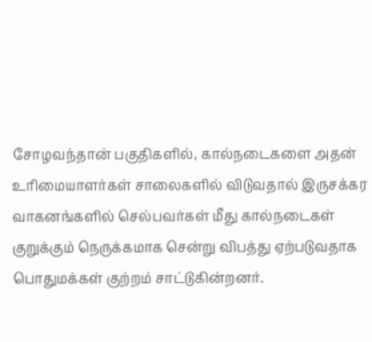சோழவந்தான் பகுதிகளில், கால்நடைகளை அதன் உரிமையாளர்கள் சாலைகளில் விடுவதால் இருசக்கர வாகனங்களில் செல்பவர்கள் மீது கால்நடைகள் குறுக்கும் நெருக்கமாக சென்று விபத்து ஏற்படுவதாக பொதுமக்கள் குற்றம் சாட்டுகின்றனர்.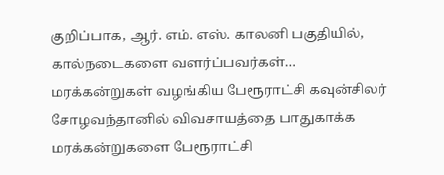குறிப்பாக, ஆர். எம். எஸ். காலனி பகுதியில், கால்நடைகளை வளர்ப்பவர்கள்…
மரக்கன்றுகள் வழங்கிய பேரூராட்சி கவுன்சிலர்
சோழவந்தானில் விவசாயத்தை பாதுகாக்க மரக்கன்றுகளை பேரூராட்சி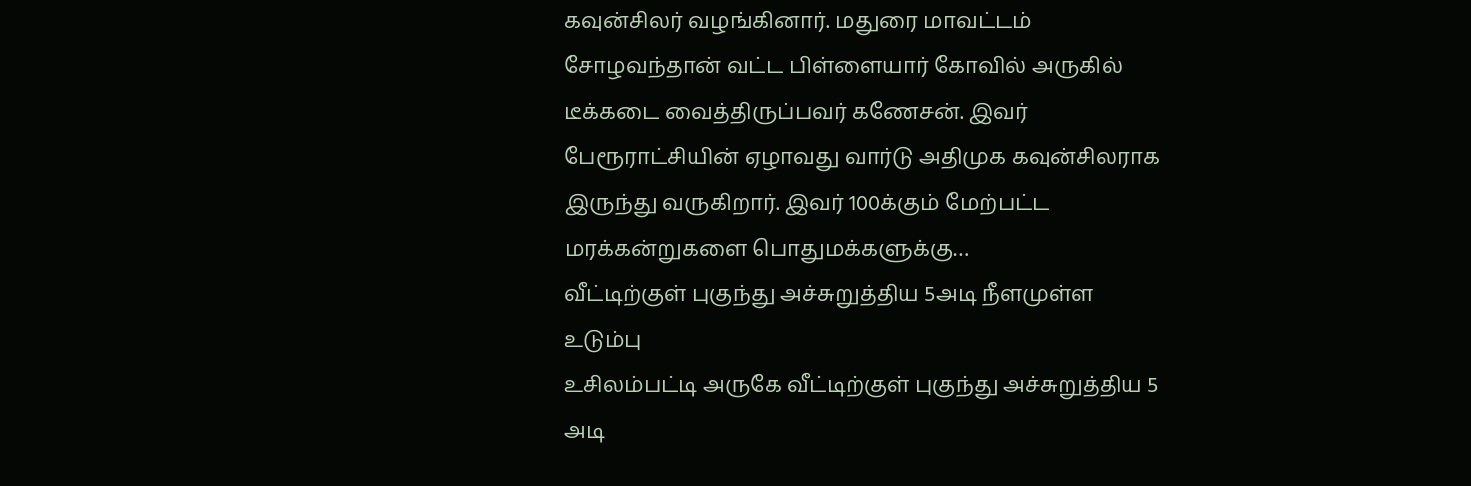கவுன்சிலர் வழங்கினார். மதுரை மாவட்டம் சோழவந்தான் வட்ட பிள்ளையார் கோவில் அருகில் டீக்கடை வைத்திருப்பவர் கணேசன். இவர் பேரூராட்சியின் ஏழாவது வார்டு அதிமுக கவுன்சிலராக இருந்து வருகிறார். இவர் 100க்கும் மேற்பட்ட மரக்கன்றுகளை பொதுமக்களுக்கு…
வீட்டிற்குள் புகுந்து அச்சுறுத்திய 5அடி நீளமுள்ள உடும்பு
உசிலம்பட்டி அருகே வீட்டிற்குள் புகுந்து அச்சுறுத்திய 5 அடி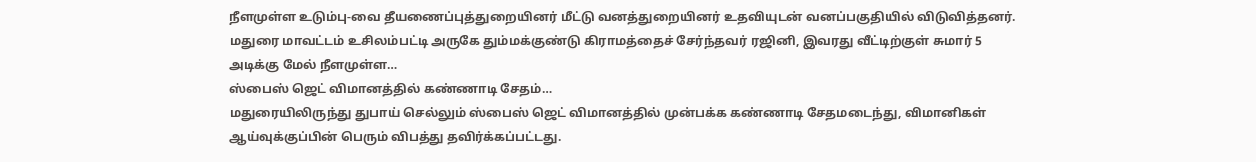நீளமுள்ள உடும்பு-வை தீயணைப்புத்துறையினர் மீட்டு வனத்துறையினர் உதவியுடன் வனப்பகுதியில் விடுவித்தனர். மதுரை மாவட்டம் உசிலம்பட்டி அருகே தும்மக்குண்டு கிராமத்தைச் சேர்ந்தவர் ரஜினி, இவரது வீட்டிற்குள் சுமார் 5 அடிக்கு மேல் நீளமுள்ள…
ஸ்பைஸ் ஜெட் விமானத்தில் கண்ணாடி சேதம்…
மதுரையிலிருந்து துபாய் செல்லும் ஸ்பைஸ் ஜெட் விமானத்தில் முன்பக்க கண்ணாடி சேதமடைந்து, விமானிகள் ஆய்வுக்குப்பின் பெரும் விபத்து தவிர்க்கப்பட்டது.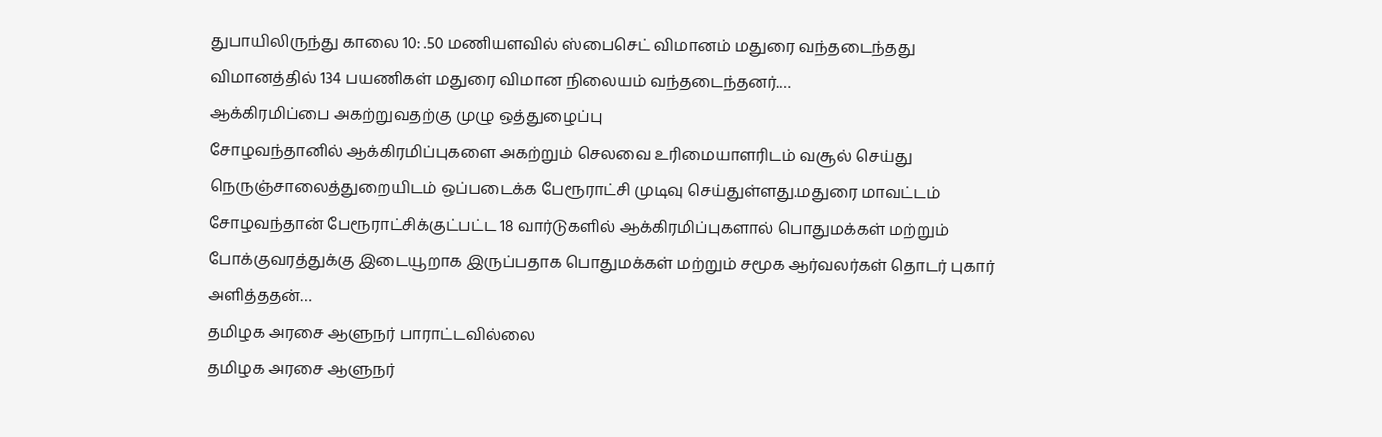துபாயிலிருந்து காலை 10: .50 மணியளவில் ஸ்பைசெட் விமானம் மதுரை வந்தடைந்தது விமானத்தில் 134 பயணிகள் மதுரை விமான நிலையம் வந்தடைந்தனர்.…
ஆக்கிரமிப்பை அகற்றுவதற்கு முழு ஒத்துழைப்பு
சோழவந்தானில் ஆக்கிரமிப்புகளை அகற்றும் செலவை உரிமையாளரிடம் வசூல் செய்து நெருஞ்சாலைத்துறையிடம் ஒப்படைக்க பேரூராட்சி முடிவு செய்துள்ளது.மதுரை மாவட்டம் சோழவந்தான் பேரூராட்சிக்குட்பட்ட 18 வார்டுகளில் ஆக்கிரமிப்புகளால் பொதுமக்கள் மற்றும் போக்குவரத்துக்கு இடையூறாக இருப்பதாக பொதுமக்கள் மற்றும் சமூக ஆர்வலர்கள் தொடர் புகார் அளித்ததன்…
தமிழக அரசை ஆளுநர் பாராட்டவில்லை
தமிழக அரசை ஆளுநர்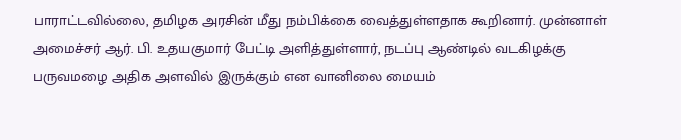பாராட்டவில்லை, தமிழக அரசின் மீது நம்பிக்கை வைத்துள்ளதாக கூறினார். முன்னாள் அமைச்சர் ஆர். பி. உதயகுமார் பேட்டி அளித்துள்ளார், நடப்பு ஆண்டில் வடகிழக்கு பருவமழை அதிக அளவில் இருக்கும் என வானிலை மையம்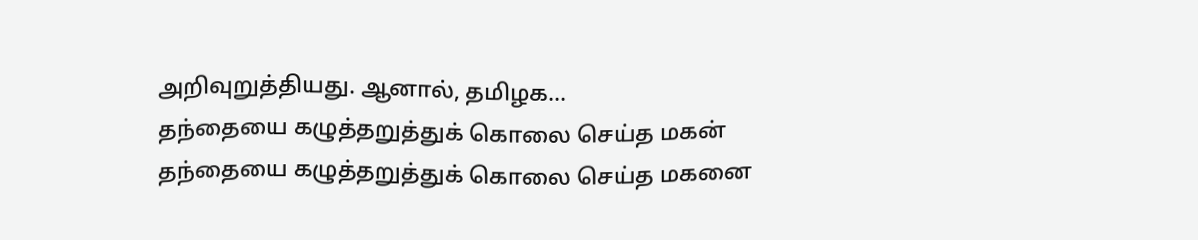அறிவுறுத்தியது. ஆனால், தமிழக…
தந்தையை கழுத்தறுத்துக் கொலை செய்த மகன்
தந்தையை கழுத்தறுத்துக் கொலை செய்த மகனை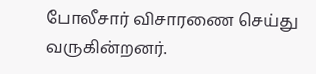போலீசார் விசாரணை செய்து வருகின்றனர்.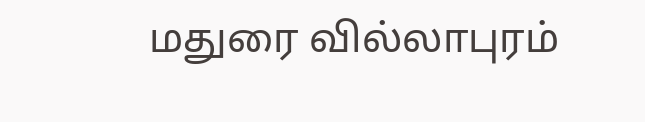மதுரை வில்லாபுரம்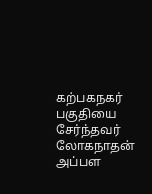கற்பகநகர் பகுதியை சேர்ந்தவர் லோகநாதன் அப்பள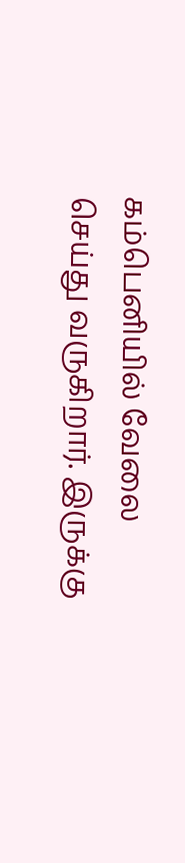கம்பெனியில் வேலை செய்து வருகிறார். இருக்கு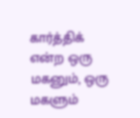கார்த்திக் என்ற ஒரு மகனும், ஒரு மகளும்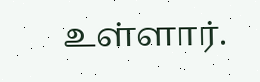உள்ளார்.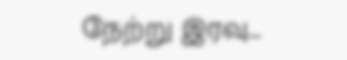நேற்று இரவு…